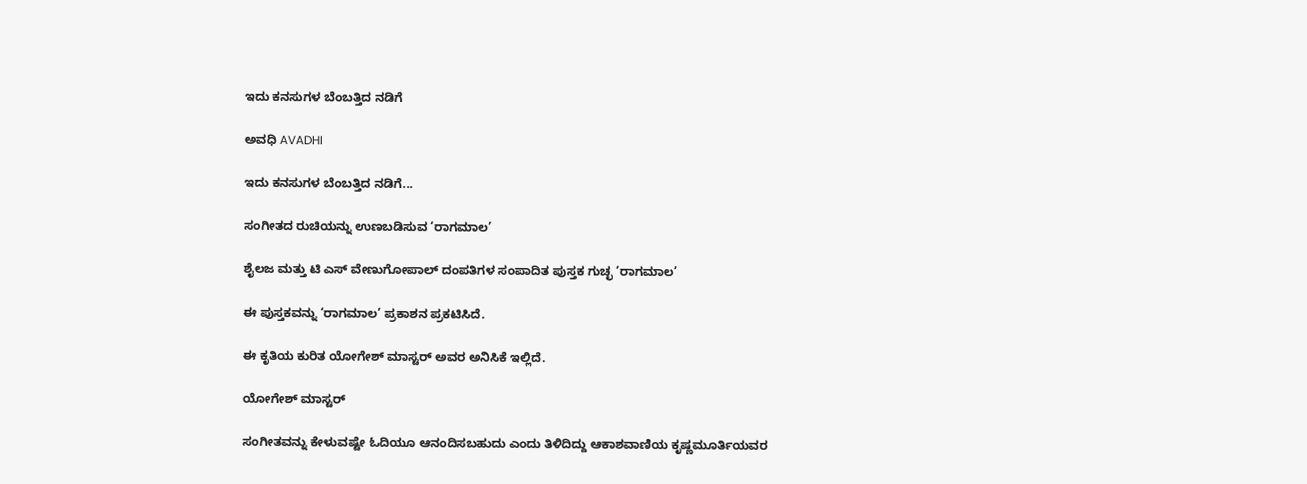ಇದು ಕನಸುಗಳ ಬೆಂಬತ್ತಿದ ನಡಿಗೆ‍

ಅವಧಿ AVADHI

ಇದು ಕನಸುಗಳ ಬೆಂಬತ್ತಿದ ನಡಿಗೆ...

ಸಂಗೀತದ ರುಚಿಯನ್ನು ಉಣಬಡಿಸುವ ‘ರಾಗಮಾಲ’

ಶೈಲಜ ಮತ್ತು ಟಿ ಎಸ್ ವೇಣುಗೋಪಾಲ್ ದಂಪತಿಗಳ ಸಂಪಾದಿತ ಪುಸ್ತಕ ಗುಚ್ಛ ‘ರಾಗಮಾಲ’

ಈ ಪುಸ್ತಕವನ್ನು ‘ರಾಗಮಾಲ’ ಪ್ರಕಾಶನ ಪ್ರಕಟಿಸಿದೆ.

ಈ ಕೃತಿಯ ಕುರಿತ ಯೋಗೇಶ್ ಮಾಸ್ಟರ್ ಅವರ ಅನಿಸಿಕೆ ಇಲ್ಲಿದೆ.

ಯೋಗೇಶ್ ಮಾಸ್ಟರ್

ಸಂಗೀತವನ್ನು ಕೇಳುವಷ್ಟೇ ಓದಿಯೂ ಆನಂದಿಸಬಹುದು ಎಂದು ತಿಳಿದಿದ್ದು ಆಕಾಶವಾಣಿಯ ಕೃಷ್ಣಮೂರ್ತಿಯವರ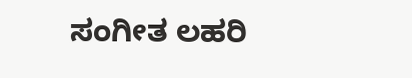ಸಂಗೀತ ಲಹರಿ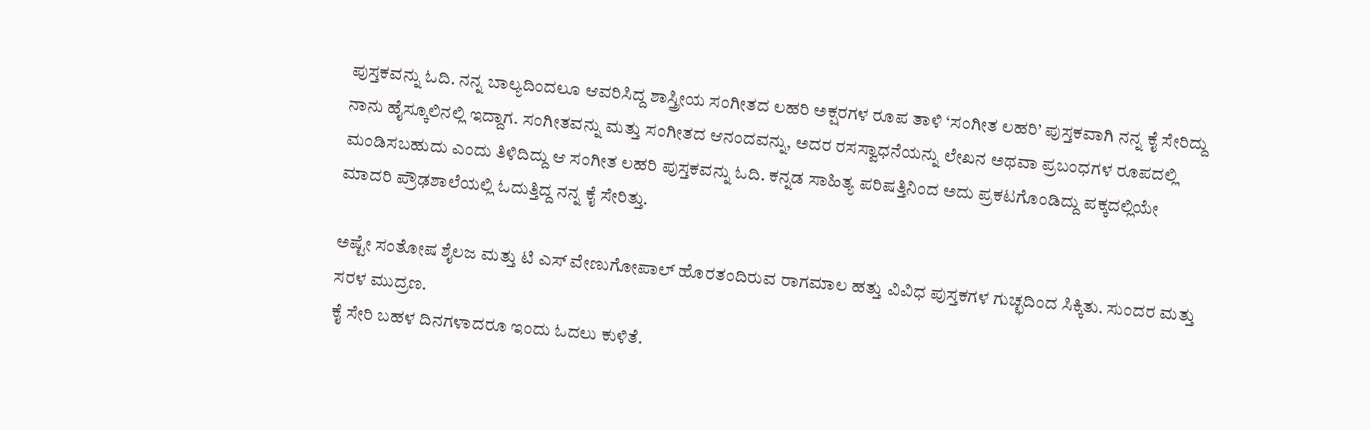ಪುಸ್ತಕವನ್ನು ಓದಿ. ನನ್ನ ಬಾಲ್ಯದಿಂದಲೂ ಆವರಿಸಿದ್ದ ಶಾಸ್ತ್ರೀಯ ಸಂಗೀತದ ಲಹರಿ ಅಕ್ಷರಗಳ ರೂಪ ತಾಳಿ ‘ಸಂಗೀತ ಲಹರಿ’ ಪುಸ್ತಕವಾಗಿ ನನ್ನ ಕೈ ಸೇರಿದ್ದು ನಾನು ಹೈಸ್ಕೂಲಿನಲ್ಲಿ ಇದ್ದಾಗ. ಸಂಗೀತವನ್ನು ಮತ್ತು ಸಂಗೀತದ ಆನಂದವನ್ನು, ಅದರ ರಸಸ್ವಾಧನೆಯನ್ನು ಲೇಖನ ಅಥವಾ ಪ್ರಬಂಧಗಳ ರೂಪದಲ್ಲಿ ಮಂಡಿಸಬಹುದು ಎಂದು ತಿಳಿದಿದ್ದು ಆ ಸಂಗೀತ ಲಹರಿ ಪುಸ್ತಕವನ್ನು ಓದಿ. ಕನ್ನಡ ಸಾಹಿತ್ಯ ಪರಿಷತ್ತಿನಿಂದ ಅದು ಪ್ರಕಟಗೊಂಡಿದ್ದು ಪಕ್ಕದಲ್ಲಿಯೇ ಮಾದರಿ ಪ್ರೌಢಶಾಲೆಯಲ್ಲಿ ಓದುತ್ತಿದ್ದ ನನ್ನ ಕೈ ಸೇರಿತ್ತು.

ಅಷ್ಟೇ ಸಂತೋಷ ಶೈಲಜ ಮತ್ತು ಟಿ ಎಸ್ ವೇಣುಗೋಪಾಲ್ ಹೊರತಂದಿರುವ ರಾಗಮಾಲ ಹತ್ತು ವಿವಿಧ ಪುಸ್ತಕಗಳ ಗುಚ್ಛದಿಂದ ಸಿಕ್ಕಿತು. ಸುಂದರ ಮತ್ತು ಸರಳ ಮುದ್ರಣ.
ಕೈ ಸೇರಿ ಬಹಳ ದಿನಗಳಾದರೂ ಇಂದು ಓದಲು ಕುಳಿತೆ.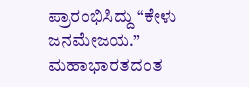ಪ್ರಾರಂಭಿಸಿದ್ದು “ಕೇಳು ಜನಮೇಜಯ.” ಮಹಾಭಾರತದಂತ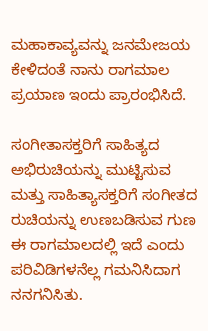ಮಹಾಕಾವ್ಯವನ್ನು ಜನಮೇಜಯ ಕೇಳಿದಂತೆ ನಾನು ರಾಗಮಾಲ ಪ್ರಯಾಣ ಇಂದು ಪ್ರಾರಂಭಿಸಿದೆ.

ಸಂಗೀತಾಸಕ್ತರಿಗೆ ಸಾಹಿತ್ಯದ ಅಭಿರುಚಿಯನ್ನು ಮುಟ್ಟಿಸುವ ಮತ್ತು ಸಾಹಿತ್ಯಾಸಕ್ತರಿಗೆ ಸಂಗೀತದ ರುಚಿಯನ್ನು ಉಣಬಡಿಸುವ ಗುಣ ಈ ರಾಗಮಾಲದಲ್ಲಿ ಇದೆ ಎಂದು ಪರಿವಿಡಿಗಳನೆಲ್ಲ ಗಮನಿಸಿದಾಗ ನನಗನಿಸಿತು.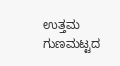ಉತ್ತಮ ಗುಣಮಟ್ಟದ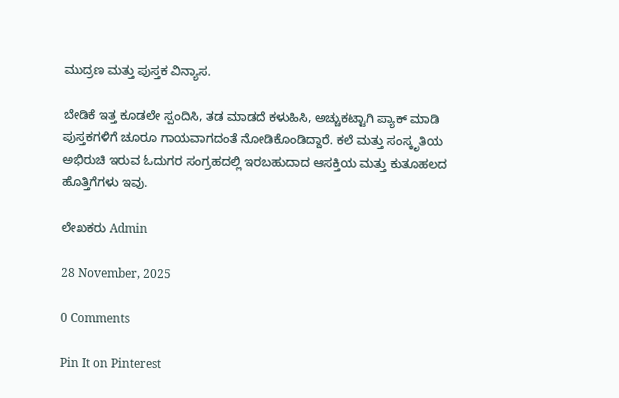ಮುದ್ರಣ ಮತ್ತು ಪುಸ್ತಕ ವಿನ್ಯಾಸ.

ಬೇಡಿಕೆ ಇತ್ತ ಕೂಡಲೇ ಸ್ಪಂದಿಸಿ, ತಡ ಮಾಡದೆ ಕಳುಹಿಸಿ, ಅಚ್ಚುಕಟ್ಟಾಗಿ ಪ್ಯಾಕ್ ಮಾಡಿ ಪುಸ್ತಕಗಳಿಗೆ ಚೂರೂ ಗಾಯವಾಗದಂತೆ ನೋಡಿಕೊಂಡಿದ್ದಾರೆ. ಕಲೆ ಮತ್ತು ಸಂಸ್ಕೃತಿಯ ಅಭಿರುಚಿ ಇರುವ ಓದುಗರ ಸಂಗ್ರಹದಲ್ಲಿ ಇರಬಹುದಾದ ಆಸಕ್ತಿಯ ಮತ್ತು ಕುತೂಹಲದ ಹೊತ್ತಿಗೆಗಳು ಇವು.

ಲೇಖಕರು Admin

28 November, 2025

0 Comments

Pin It on Pinterest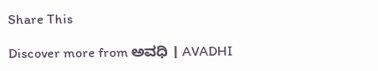Share This

Discover more from ಅವಧಿ । AVADHI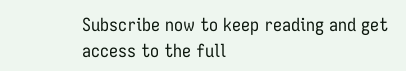Subscribe now to keep reading and get access to the full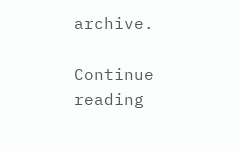archive.

Continue reading